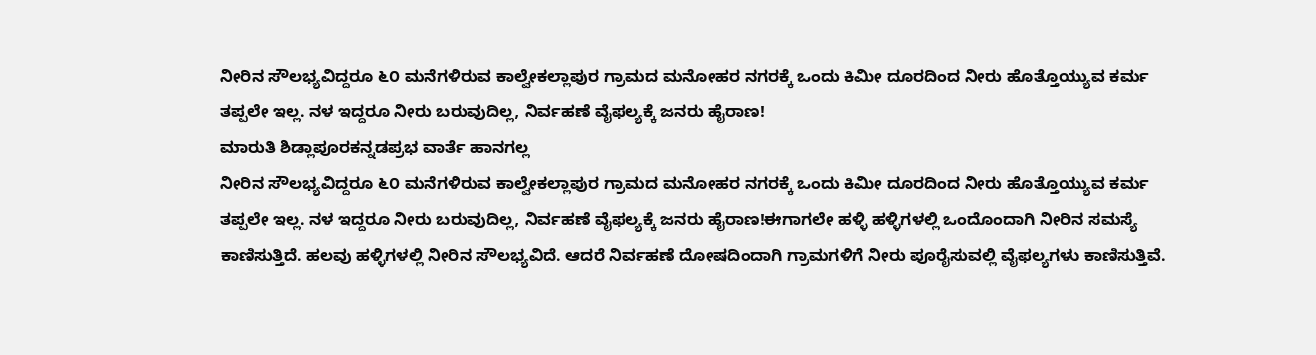ನೀರಿನ ಸೌಲಭ್ಯವಿದ್ದರೂ ೬೦ ಮನೆಗಳಿರುವ ಕಾಲ್ವೇಕಲ್ಲಾಪುರ ಗ್ರಾಮದ ಮನೋಹರ ನಗರಕ್ಕೆ ಒಂದು ಕಿಮೀ ದೂರದಿಂದ ನೀರು ಹೊತ್ತೊಯ್ಯುವ ಕರ್ಮ ತಪ್ಪಲೇ ಇಲ್ಲ. ನಳ ಇದ್ದರೂ ನೀರು ಬರುವುದಿಲ್ಲ, ನಿರ್ವಹಣೆ ವೈಫಲ್ಯಕ್ಕೆ ಜನರು ಹೈರಾಣ!
ಮಾರುತಿ ಶಿಡ್ಲಾಪೂರಕನ್ನಡಪ್ರಭ ವಾರ್ತೆ ಹಾನಗಲ್ಲ
ನೀರಿನ ಸೌಲಭ್ಯವಿದ್ದರೂ ೬೦ ಮನೆಗಳಿರುವ ಕಾಲ್ವೇಕಲ್ಲಾಪುರ ಗ್ರಾಮದ ಮನೋಹರ ನಗರಕ್ಕೆ ಒಂದು ಕಿಮೀ ದೂರದಿಂದ ನೀರು ಹೊತ್ತೊಯ್ಯುವ ಕರ್ಮ ತಪ್ಪಲೇ ಇಲ್ಲ. ನಳ ಇದ್ದರೂ ನೀರು ಬರುವುದಿಲ್ಲ, ನಿರ್ವಹಣೆ ವೈಫಲ್ಯಕ್ಕೆ ಜನರು ಹೈರಾಣ!ಈಗಾಗಲೇ ಹಳ್ಳಿ ಹಳ್ಳಿಗಳಲ್ಲಿ ಒಂದೊಂದಾಗಿ ನೀರಿನ ಸಮಸ್ಯೆ ಕಾಣಿಸುತ್ತಿದೆ. ಹಲವು ಹಳ್ಳಿಗಳಲ್ಲಿ ನೀರಿನ ಸೌಲಭ್ಯವಿದೆ. ಆದರೆ ನಿರ್ವಹಣೆ ದೋಷದಿಂದಾಗಿ ಗ್ರಾಮಗಳಿಗೆ ನೀರು ಪೂರೈಸುವಲ್ಲಿ ವೈಫಲ್ಯಗಳು ಕಾಣಿಸುತ್ತಿವೆ.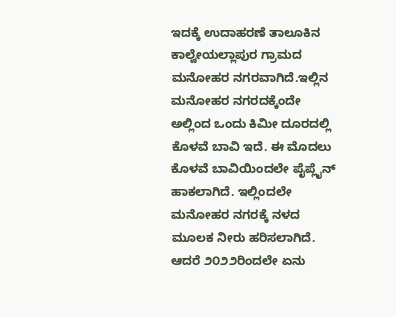ಇದಕ್ಕೆ ಉದಾಹರಣೆ ತಾಲೂಕಿನ ಕಾಲ್ವೇಯಲ್ಲಾಪುರ ಗ್ರಾಮದ ಮನೋಹರ ನಗರವಾಗಿದೆ.ಇಲ್ಲಿನ ಮನೋಹರ ನಗರದಕ್ಕೆಂದೇ ಅಲ್ಲಿಂದ ಒಂದು ಕಿಮೀ ದೂರದಲ್ಲಿ ಕೊಳವೆ ಬಾವಿ ಇದೆ. ಈ ಮೊದಲು ಕೊಳವೆ ಬಾವಿಯಿಂದಲೇ ಪೈಪ್ಲೈನ್ ಹಾಕಲಾಗಿದೆ. ಇಲ್ಲಿಂದಲೇ ಮನೋಹರ ನಗರಕ್ಕೆ ನಳದ ಮೂಲಕ ನೀರು ಹರಿಸಲಾಗಿದೆ. ಆದರೆ ೨೦೨೨ರಿಂದಲೇ ಏನು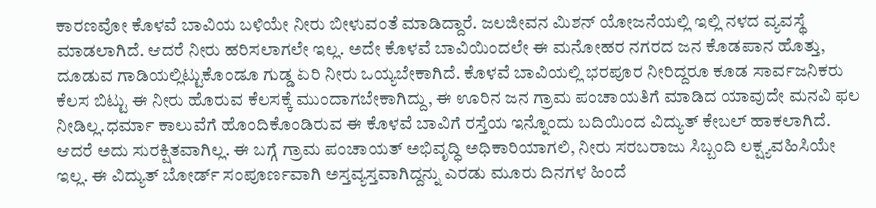ಕಾರಣವೋ ಕೊಳವೆ ಬಾವಿಯ ಬಳಿಯೇ ನೀರು ಬೀಳುವಂತೆ ಮಾಡಿದ್ದಾರೆ. ಜಲಜೀವನ ಮಿಶನ್ ಯೋಜನೆಯಲ್ಲಿ ಇಲ್ಲಿ ನಳದ ವ್ಯವಸ್ಥೆ ಮಾಡಲಾಗಿದೆ. ಆದರೆ ನೀರು ಹರಿಸಲಾಗಲೇ ಇಲ್ಲ. ಅದೇ ಕೊಳವೆ ಬಾವಿಯಿಂದಲೇ ಈ ಮನೋಹರ ನಗರದ ಜನ ಕೊಡಪಾನ ಹೊತ್ತು, ದೂಡುವ ಗಾಡಿಯಲ್ಲಿಟ್ಟುಕೊಂಡೂ ಗುಡ್ಡ ಏರಿ ನೀರು ಒಯ್ಯಬೇಕಾಗಿದೆ. ಕೊಳವೆ ಬಾವಿಯಲ್ಲಿ ಭರಪೂರ ನೀರಿದ್ದರೂ ಕೂಡ ಸಾರ್ವಜನಿಕರು ಕೆಲಸ ಬಿಟ್ಟು ಈ ನೀರು ಹೊರುವ ಕೆಲಸಕ್ಕೆ ಮುಂದಾಗಬೇಕಾಗಿದ್ದು, ಈ ಊರಿನ ಜನ ಗ್ರಾಮ ಪಂಚಾಯತಿಗೆ ಮಾಡಿದ ಯಾವುದೇ ಮನವಿ ಫಲ ನೀಡಿಲ್ಲ.ಧರ್ಮಾ ಕಾಲುವೆಗೆ ಹೊಂದಿಕೊಂಡಿರುವ ಈ ಕೊಳವೆ ಬಾವಿಗೆ ರಸ್ತೆಯ ಇನ್ನೊಂದು ಬದಿಯಿಂದ ವಿದ್ಯುತ್ ಕೇಬಲ್ ಹಾಕಲಾಗಿದೆ. ಆದರೆ ಅದು ಸುರಕ್ಷಿತವಾಗಿಲ್ಲ. ಈ ಬಗ್ಗೆ ಗ್ರಾಮ ಪಂಚಾಯತ್ ಅಭಿವೃದ್ಧಿ ಅಧಿಕಾರಿಯಾಗಲಿ, ನೀರು ಸರಬರಾಜು ಸಿಬ್ಬಂದಿ ಲಕ್ಷ್ಯವಹಿಸಿಯೇ ಇಲ್ಲ. ಈ ವಿದ್ಯುತ್ ಬೋರ್ಡ್ ಸಂಪೂರ್ಣವಾಗಿ ಅಸ್ತವ್ಯಸ್ತವಾಗಿದ್ದನ್ನು ಎರಡು ಮೂರು ದಿನಗಳ ಹಿಂದೆ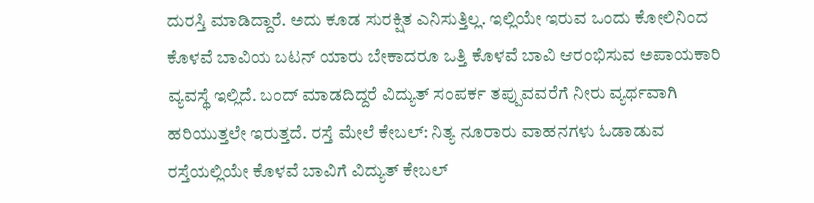ದುರಸ್ತಿ ಮಾಡಿದ್ದಾರೆ. ಅದು ಕೂಡ ಸುರಕ್ಷಿತ ಎನಿಸುತ್ತಿಲ್ಲ. ಇಲ್ಲಿಯೇ ಇರುವ ಒಂದು ಕೋಲಿನಿಂದ ಕೊಳವೆ ಬಾವಿಯ ಬಟನ್ ಯಾರು ಬೇಕಾದರೂ ಒತ್ತಿ ಕೊಳವೆ ಬಾವಿ ಆರಂಭಿಸುವ ಅಪಾಯಕಾರಿ ವ್ಯವಸ್ಥೆ ಇಲ್ಲಿದೆ. ಬಂದ್ ಮಾಡದಿದ್ದರೆ ವಿದ್ಯುತ್ ಸಂಪರ್ಕ ತಪ್ಪುವವರೆಗೆ ನೀರು ವ್ಯರ್ಥವಾಗಿ ಹರಿಯುತ್ತಲೇ ಇರುತ್ತದೆ. ರಸ್ತೆ ಮೇಲೆ ಕೇಬಲ್: ನಿತ್ಯ ನೂರಾರು ವಾಹನಗಳು ಓಡಾಡುವ ರಸ್ತೆಯಲ್ಲಿಯೇ ಕೊಳವೆ ಬಾವಿಗೆ ವಿದ್ಯುತ್ ಕೇಬಲ್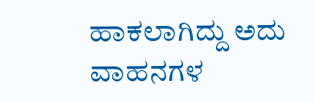ಹಾಕಲಾಗಿದ್ದು ಅದು ವಾಹನಗಳ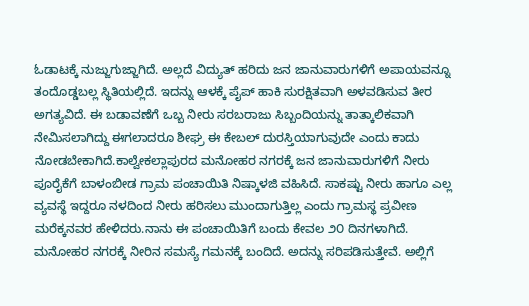ಓಡಾಟಕ್ಕೆ ನುಜ್ಜುಗುಜ್ಜಾಗಿದೆ. ಅಲ್ಲದೆ ವಿದ್ಯುತ್ ಹರಿದು ಜನ ಜಾನುವಾರುಗಳಿಗೆ ಅಪಾಯವನ್ನೂ ತಂದೊಡ್ಡಬಲ್ಲ ಸ್ಥಿತಿಯಲ್ಲಿದೆ. ಇದನ್ನು ಆಳಕ್ಕೆ ಪೈಪ್ ಹಾಕಿ ಸುರಕ್ಷಿತವಾಗಿ ಅಳವಡಿಸುವ ತೀರ ಅಗತ್ಯವಿದೆ. ಈ ಬಡಾವಣೆಗೆ ಒಬ್ಬ ನೀರು ಸರಬರಾಜು ಸಿಬ್ಬಂದಿಯನ್ನು ತಾತ್ಕಾಲಿಕವಾಗಿ ನೇಮಿಸಲಾಗಿದ್ದು ಈಗಲಾದರೂ ಶೀಘ್ರ ಈ ಕೇಬಲ್ ದುರಸ್ತಿಯಾಗುವುದೇ ಎಂದು ಕಾದು ನೋಡಬೇಕಾಗಿದೆ.ಕಾಲ್ವೇಕಲ್ಲಾಪುರದ ಮನೋಹರ ನಗರಕ್ಕೆ ಜನ ಜಾನುವಾರುಗಳಿಗೆ ನೀರು ಪೂರೈಕೆಗೆ ಬಾಳಂಬೀಡ ಗ್ರಾಮ ಪಂಚಾಯಿತಿ ನಿಷ್ಕಾಳಜಿ ವಹಿಸಿದೆ. ಸಾಕಷ್ಟು ನೀರು ಹಾಗೂ ಎಲ್ಲ ವ್ಯವಸ್ಥೆ ಇದ್ದರೂ ನಳದಿಂದ ನೀರು ಹರಿಸಲು ಮುಂದಾಗುತ್ತಿಲ್ಲ ಎಂದು ಗ್ರಾಮಸ್ಥ ಪ್ರವೀಣ ಮರೆಕ್ಕನವರ ಹೇಳಿದರು.ನಾನು ಈ ಪಂಚಾಯಿತಿಗೆ ಬಂದು ಕೇವಲ ೨೦ ದಿನಗಳಾಗಿದೆ. ಮನೋಹರ ನಗರಕ್ಕೆ ನೀರಿನ ಸಮಸ್ಯೆ ಗಮನಕ್ಕೆ ಬಂದಿದೆ. ಅದನ್ನು ಸರಿಪಡಿಸುತ್ತೇವೆ. ಅಲ್ಲಿಗೆ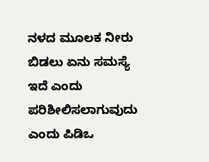ನಳದ ಮೂಲಕ ನೀರು ಬಿಡಲು ಏನು ಸಮಸ್ಯೆ ಇದೆ ಎಂದು ಪರಿಶೀಲಿಸಲಾಗುವುದು ಎಂದು ಪಿಡಿಒ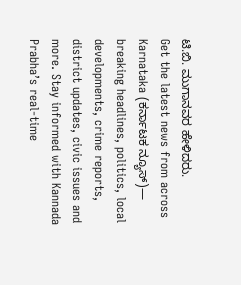ಟಿ.ಬಿ. ಮುಗಾನವರ ಹೇಳಿದರು.
Get the latest news from across Karnataka (ಕರ್ನಾಟಕ ನ್ಯೂಸ್)— breaking headlines, politics, local developments, crime reports, district updates, civic issues and more. Stay informed with Kannada Prabha’s real‑time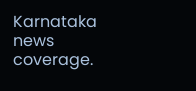Karnataka news coverage.